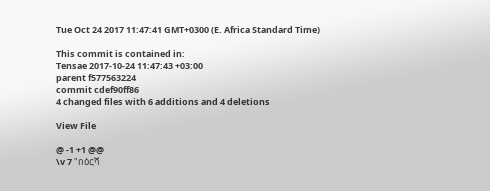Tue Oct 24 2017 11:47:41 GMT+0300 (E. Africa Standard Time)

This commit is contained in:
Tensae 2017-10-24 11:47:43 +03:00
parent f577563224
commit cdef90ff86
4 changed files with 6 additions and 4 deletions

View File

@ -1 +1 @@
\v 7 "በዕርሻ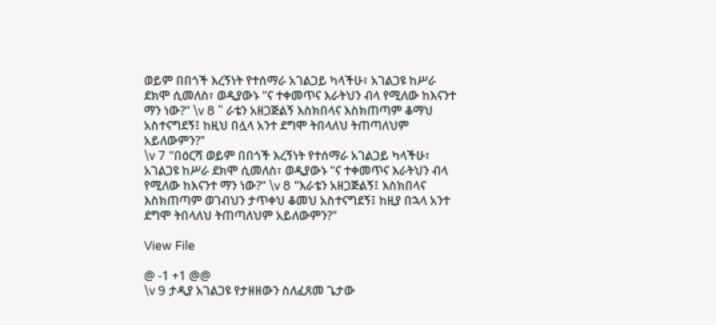ወይም በበጎች እረኝነት የተሰማራ አገልጋይ ካላችሁ፣ አገልጋዩ ከሥራ ደክሞ ሲመለስ፣ ወዲያውኑ "ና ተቀመጥና እራትህን ብላ የሚለው ከእናንተ ማን ነው?" \v 8 " ራቴን አዘጋጅልኝ እስክበላና እስክጠጣም ቆማህ አስተናግደኝ፤ ከዚህ በሏላ አንተ ደግሞ ትበላለህ ትጠጣለህም አይለውምን?"
\v 7 "በዕርሻ ወይም በበጎች እረኝነት የተሰማራ አገልጋይ ካላችሁ፣ አገልጋዩ ከሥራ ደክሞ ሲመለስ፣ ወዲያውኑ "ና ተቀመጥና እራትህን ብላ የሚለው ከእናንተ ማን ነው?" \v 8 "እራቴን አዘጋጅልኝ፤ እስክበላና እስክጠጣም ወገብህን ታጥቀህ ቆመህ አስተናግደኝ፤ ከዚያ በኋላ አንተ ደግሞ ትበላለህ ትጠጣለህም አይለውምን?"

View File

@ -1 +1 @@
\v 9 ታዲያ አገልጋዩ የታዘዘውን ስለፈጸመ ጌታው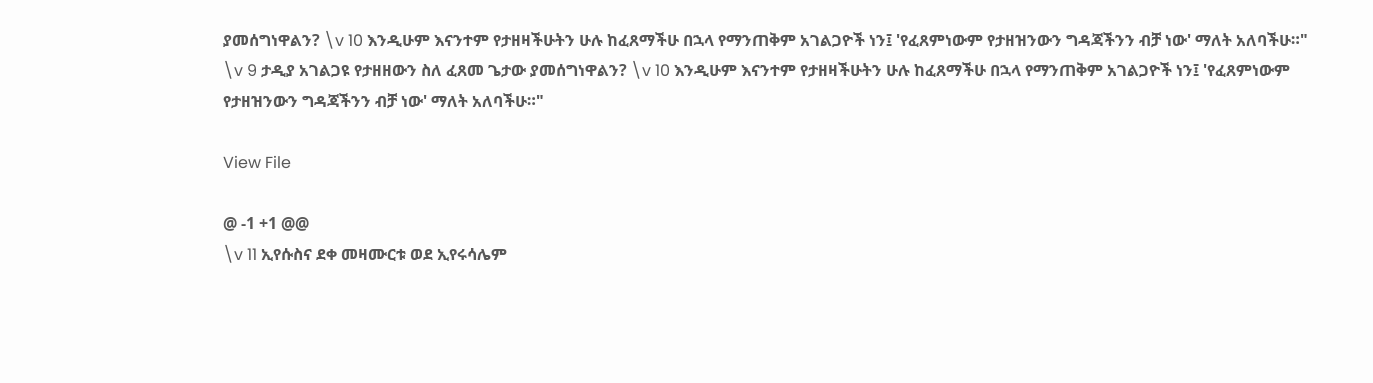ያመሰግነዋልን? \v 10 እንዲሁም እናንተም የታዘዛችሁትን ሁሉ ከፈጸማችሁ በኋላ የማንጠቅም አገልጋዮች ነን፤ 'የፈጸምነውም የታዘዝንውን ግዳጃችንን ብቻ ነው' ማለት አለባችሁ።"
\v 9 ታዲያ አገልጋዩ የታዘዘውን ስለ ፈጸመ ጌታው ያመሰግነዋልን? \v 10 እንዲሁም እናንተም የታዘዛችሁትን ሁሉ ከፈጸማችሁ በኋላ የማንጠቅም አገልጋዮች ነን፤ 'የፈጸምነውም የታዘዝንውን ግዳጃችንን ብቻ ነው' ማለት አለባችሁ።"

View File

@ -1 +1 @@
\v 11 ኢየሱስና ደቀ መዛሙርቱ ወደ ኢየሩሳሌም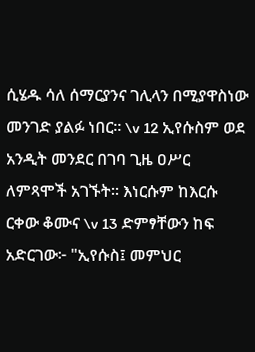ሲሄዱ ሳለ ሰማርያንና ገሊላን በሚያዋስነው መንገድ ያልፉ ነበር። \v 12 ኢየሱስም ወደ አንዲት መንደር በገባ ጊዜ ዐሥር ለምጻሞች አገኙት። እነርሱም ከእርሱ ርቀው ቆሙና \v 13 ድምፃቸውን ከፍ አድርገው፦ "ኢየሱስ፤ መምህር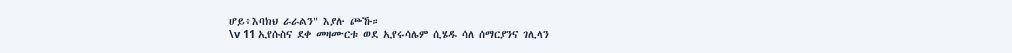ሆይ፥እባክህ ራራልን" እያሉ ጮኹ።
\v 11 ኢየሱስና ደቀ መዛሙርቱ ወደ ኢየሩሳሌም ሲሄዱ ሳለ ሰማርያንና ገሊላን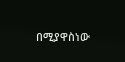በሚያዋስነው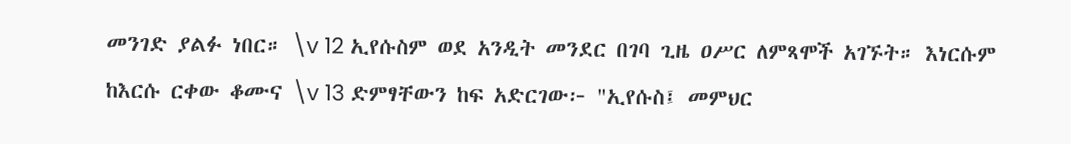መንገድ ያልፉ ነበር። \v 12 ኢየሱስም ወደ አንዲት መንደር በገባ ጊዜ ዐሥር ለምጻሞች አገኙት። እነርሱም ከእርሱ ርቀው ቆሙና \v 13 ድምፃቸውን ከፍ አድርገው፦ "ኢየሱስ፤ መምህር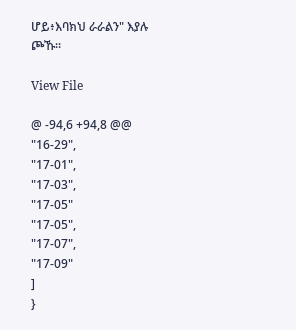ሆይ፥እባክህ ራራልን" እያሉ ጮኹ።

View File

@ -94,6 +94,8 @@
"16-29",
"17-01",
"17-03",
"17-05"
"17-05",
"17-07",
"17-09"
]
}